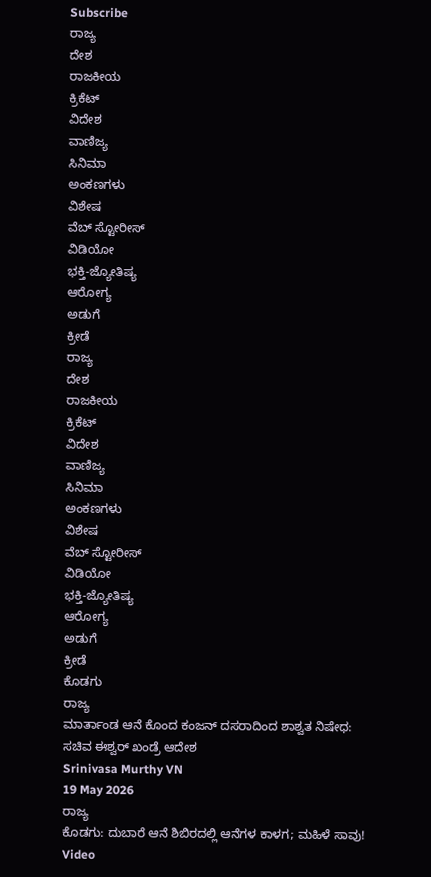Subscribe
ರಾಜ್ಯ
ದೇಶ
ರಾಜಕೀಯ
ಕ್ರಿಕೆಟ್
ವಿದೇಶ
ವಾಣಿಜ್ಯ
ಸಿನಿಮಾ
ಅಂಕಣಗಳು
ವಿಶೇಷ
ವೆಬ್ ಸ್ಟೋರೀಸ್
ವಿಡಿಯೋ
ಭಕ್ತಿ-ಜ್ಯೋತಿಷ್ಯ
ಆರೋಗ್ಯ
ಅಡುಗೆ
ಕ್ರೀಡೆ
ರಾಜ್ಯ
ದೇಶ
ರಾಜಕೀಯ
ಕ್ರಿಕೆಟ್
ವಿದೇಶ
ವಾಣಿಜ್ಯ
ಸಿನಿಮಾ
ಅಂಕಣಗಳು
ವಿಶೇಷ
ವೆಬ್ ಸ್ಟೋರೀಸ್
ವಿಡಿಯೋ
ಭಕ್ತಿ-ಜ್ಯೋತಿಷ್ಯ
ಆರೋಗ್ಯ
ಅಡುಗೆ
ಕ್ರೀಡೆ
ಕೊಡಗು
ರಾಜ್ಯ
ಮಾರ್ತಾಂಡ ಆನೆ ಕೊಂದ ಕಂಜನ್ ದಸರಾದಿಂದ ಶಾಶ್ವತ ನಿಷೇಧ: ಸಚಿವ ಈಶ್ವರ್ ಖಂಡ್ರೆ ಆದೇಶ
Srinivasa Murthy VN
19 May 2026
ರಾಜ್ಯ
ಕೊಡಗು: ದುಬಾರೆ ಆನೆ ಶಿಬಿರದಲ್ಲಿ ಆನೆಗಳ ಕಾಳಗ; ಮಹಿಳೆ ಸಾವು! Video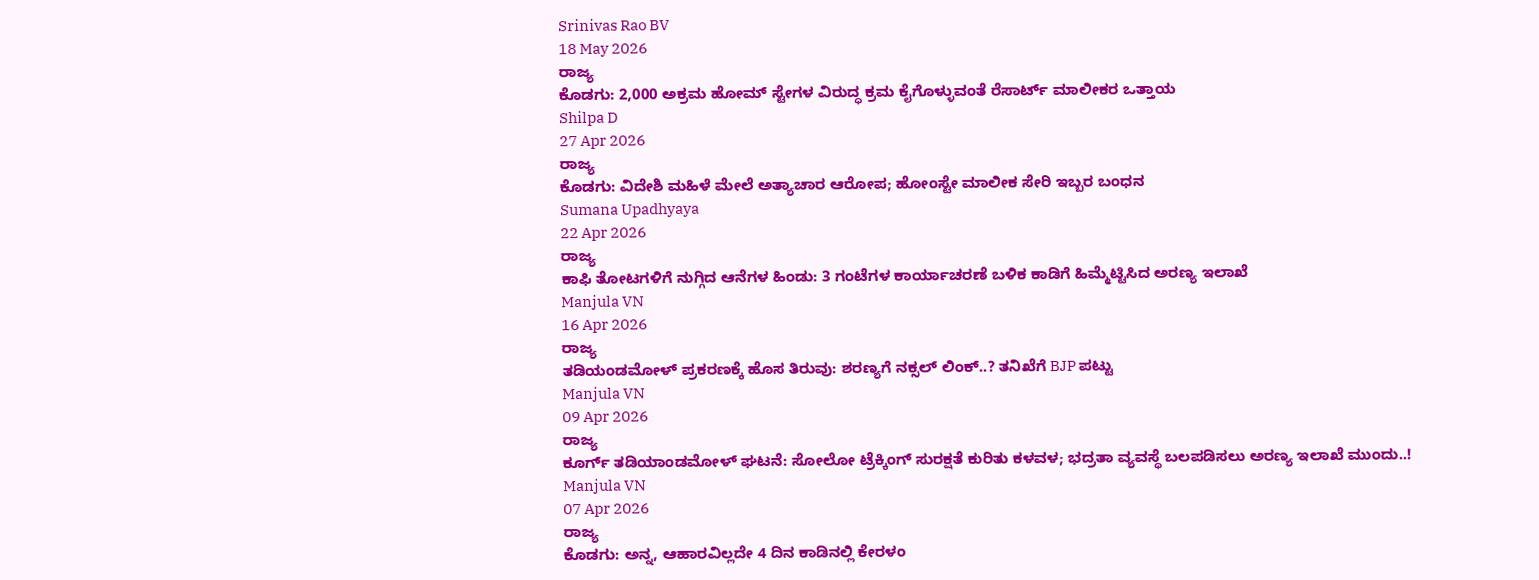Srinivas Rao BV
18 May 2026
ರಾಜ್ಯ
ಕೊಡಗು: 2,000 ಅಕ್ರಮ ಹೋಮ್ ಸ್ಟೇಗಳ ವಿರುದ್ಧ ಕ್ರಮ ಕೈಗೊಳ್ಳುವಂತೆ ರೆಸಾರ್ಟ್ ಮಾಲೀಕರ ಒತ್ತಾಯ
Shilpa D
27 Apr 2026
ರಾಜ್ಯ
ಕೊಡಗು: ವಿದೇಶಿ ಮಹಿಳೆ ಮೇಲೆ ಅತ್ಯಾಚಾರ ಆರೋಪ; ಹೋಂಸ್ಟೇ ಮಾಲೀಕ ಸೇರಿ ಇಬ್ಬರ ಬಂಧನ
Sumana Upadhyaya
22 Apr 2026
ರಾಜ್ಯ
ಕಾಫಿ ತೋಟಗಳಿಗೆ ನುಗ್ಗಿದ ಆನೆಗಳ ಹಿಂಡು: 3 ಗಂಟೆಗಳ ಕಾರ್ಯಾಚರಣೆ ಬಳಿಕ ಕಾಡಿಗೆ ಹಿಮ್ಮೆಟ್ಟಿಸಿದ ಅರಣ್ಯ ಇಲಾಖೆ
Manjula VN
16 Apr 2026
ರಾಜ್ಯ
ತಡಿಯಂಡಮೋಳ್ ಪ್ರಕರಣಕ್ಕೆ ಹೊಸ ತಿರುವು: ಶರಣ್ಯಗೆ ನಕ್ಸಲ್ ಲಿಂಕ್..? ತನಿಖೆಗೆ BJP ಪಟ್ಟು
Manjula VN
09 Apr 2026
ರಾಜ್ಯ
ಕೂರ್ಗ್ ತಡಿಯಾಂಡಮೋಳ್ ಘಟನೆ: ಸೋಲೋ ಟ್ರೆಕ್ಕಿಂಗ್ ಸುರಕ್ಷತೆ ಕುರಿತು ಕಳವಳ; ಭದ್ರತಾ ವ್ಯವಸ್ಥೆ ಬಲಪಡಿಸಲು ಅರಣ್ಯ ಇಲಾಖೆ ಮುಂದು..!
Manjula VN
07 Apr 2026
ರಾಜ್ಯ
ಕೊಡಗು: ಅನ್ನ, ಆಹಾರವಿಲ್ಲದೇ 4 ದಿನ ಕಾಡಿನಲ್ಲಿ ಕೇರಳಂ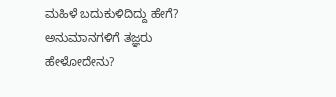ಮಹಿಳೆ ಬದುಕುಳಿದಿದ್ದು ಹೇಗೆ? ಅನುಮಾನಗಳಿಗೆ ತಜ್ಞರು ಹೇಳೋದೇನು?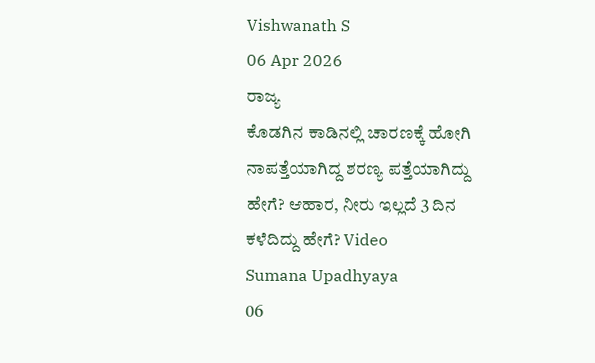Vishwanath S
06 Apr 2026
ರಾಜ್ಯ
ಕೊಡಗಿನ ಕಾಡಿನಲ್ಲಿ ಚಾರಣಕ್ಕೆ ಹೋಗಿ ನಾಪತ್ತೆಯಾಗಿದ್ದ ಶರಣ್ಯ ಪತ್ತೆಯಾಗಿದ್ದು ಹೇಗೆ? ಆಹಾರ, ನೀರು ಇಲ್ಲದೆ 3 ದಿನ ಕಳೆದಿದ್ದು ಹೇಗೆ? Video
Sumana Upadhyaya
06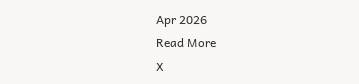Apr 2026
Read More
X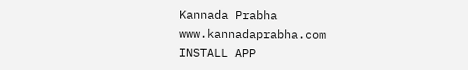Kannada Prabha
www.kannadaprabha.com
INSTALL APP